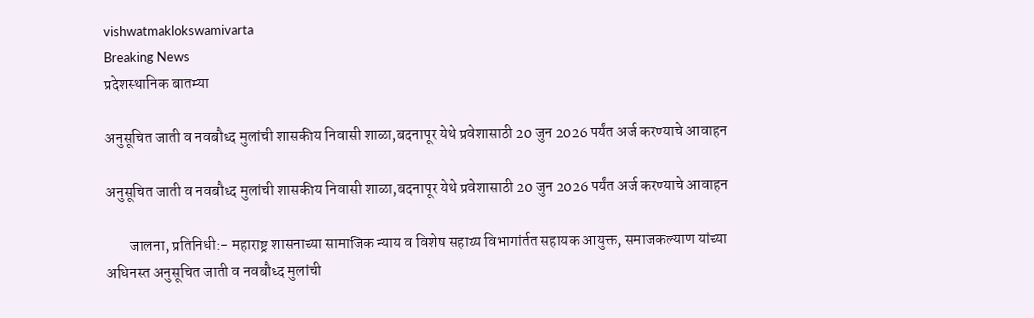vishwatmaklokswamivarta
Breaking News
प्रदेशस्थानिक बातम्या

अनुसूचित जाती व नवबौध्द मुलांची शासकीय निवासी शाळा,बदनापूर येथे प्रवेशासाठी 20 जुन 2026 पर्यंत अर्ज करण्याचे आवाहन

अनुसूचित जाती व नवबौध्द मुलांची शासकीय निवासी शाळा,बदनापूर येथे प्रवेशासाठी 20 जुन 2026 पर्यंत अर्ज करण्याचे आवाहन

        जालना, प्रतिनिधी:- महाराष्ट्र शासनाच्या सामाजिक न्याय व विशेष सहाय्य विभागांर्तत सहायक आयुक्त, समाजकल्याण यांच्या अधिनस्त अनुसूचित जाती व नवबौध्द मुलांची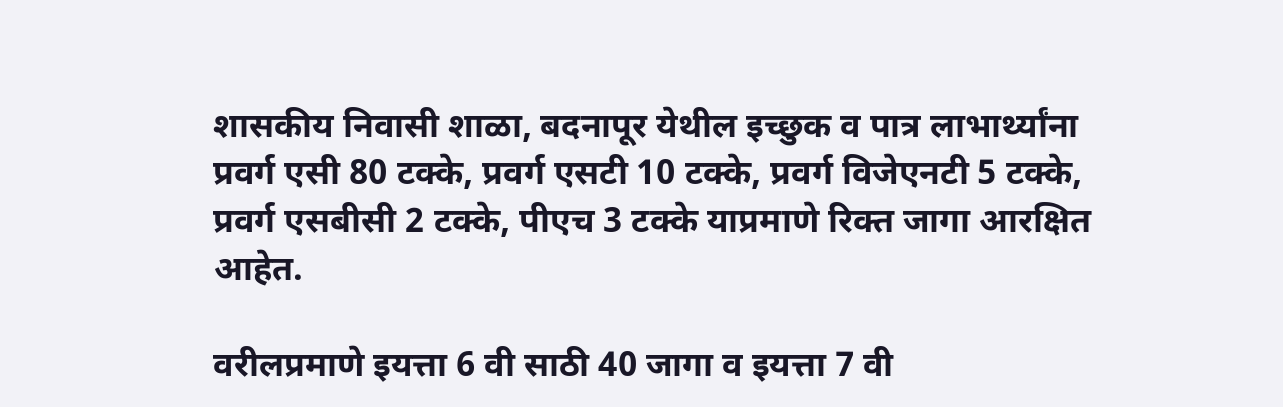शासकीय निवासी शाळा, बदनापूर येथील इच्छुक व पात्र लाभार्थ्यांना प्रवर्ग एसी 80 टक्के, प्रवर्ग एसटी 10 टक्के, प्रवर्ग विजेएनटी 5 टक्के, प्रवर्ग एसबीसी 2 टक्के, पीएच 3 टक्के याप्रमाणे रिक्त जागा आरक्षित आहेत.

वरीलप्रमाणे इयत्ता 6 वी साठी 40 जागा व इयत्ता 7 वी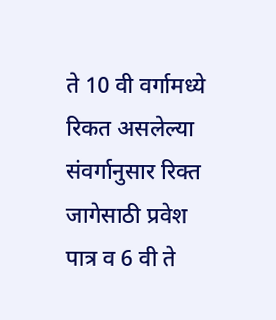ते 10 वी वर्गामध्ये रिकत असलेल्या संवर्गानुसार रिक्त जागेसाठी प्रवेश पात्र व 6 वी ते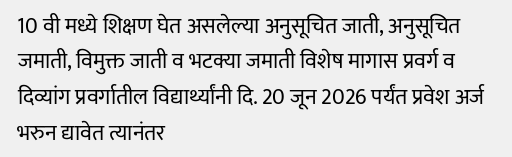10 वी मध्ये शिक्षण घेत असलेल्या अनुसूचित जाती, अनुसूचित जमाती, विमुक्त जाती व भटक्या जमाती विशेष मागास प्रवर्ग व दिव्यांग प्रवर्गातील विद्यार्थ्यांनी दि. 20 जून 2026 पर्यंत प्रवेश अर्ज भरुन द्यावेत त्यानंतर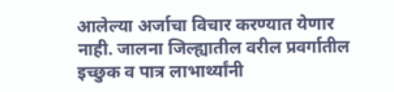आलेल्या अर्जाचा विचार करण्यात येणार नाही. जालना जिल्ह्यातील वरील प्रवर्गातील इच्छुक व पात्र लाभार्थ्यांनी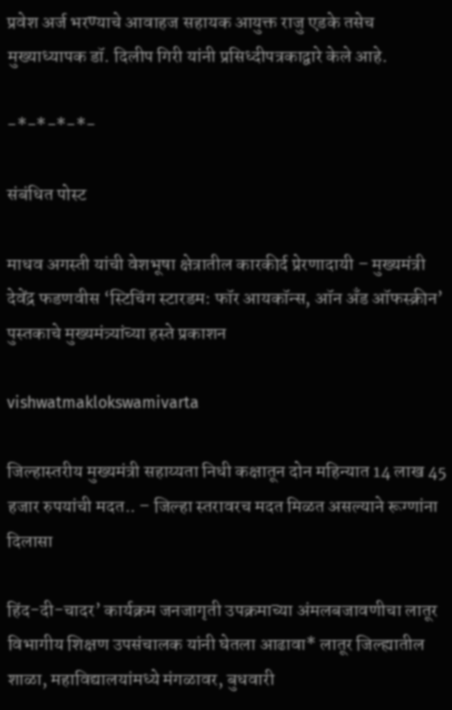प्रवेश अर्ज भरण्याचे आवाहज सहायक आयुक्त राजु एडके तसेच मुख्याध्यापक डॉ. दिलीप गिरी यांनी प्रसिध्दीपत्रकाद्वारे केले आहे.

-*-*-*-*-

संबंधित पोस्ट

माधव अगस्ती यांची वेशभूषा क्षेत्रातील कारकीर्द प्रेरणादायी – मुख्यमंत्री देवेंद्र फडणवीस ‘स्टिचिंग स्टारडम: फॉर आयकॉन्स, ऑन अँड ऑफस्क्रीन’ पुस्तकाचे मुख्यमंत्र्यांच्या हस्ते प्रकाशन

vishwatmaklokswamivarta

जिल्हास्तरीय मुख्यमंत्री सहाय्यता निधी कक्षातून दोन महिन्यात 14 लाख 45 हजार रुपयांची मदत.. – जिल्हा स्तरावरच मदत मिळत असल्याने रूग्णांना दिलासा

हिंद-दी-चादर’ कार्यक्रम जनजागृती उपक्रमाच्या अंमलबजावणीचा लातूर विभागीय शिक्षण उपसंचालक यांनी घेतला आढावा* लातूर जिल्ह्यातील शाळा, महाविद्यालयांमध्ये मंगळावर, बुधवारी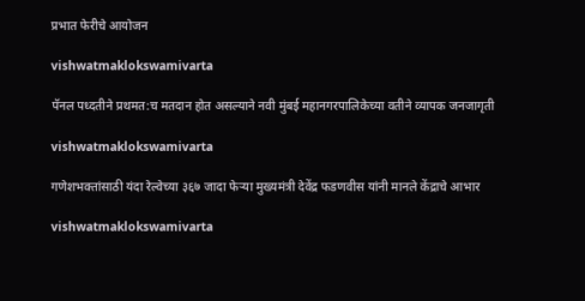प्रभात फेरीचे आयोजन

vishwatmaklokswamivarta

पॅनल पध्दतीने प्रथमत:च मतदान होत असल्याने नवी मुंबई महानगरपालिकेच्या वतीने व्यापक जनजागृती

vishwatmaklokswamivarta

गणेशभक्तांसाठी यंदा रेल्वेच्या ३६७ जादा फेऱ्या मुख्यमंत्री देवेंद्र फडणवीस यांनी मानले केंद्राचे आभार

vishwatmaklokswamivarta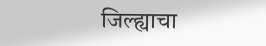जिल्ह्याचा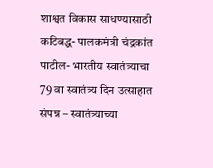शाश्वत विकास साधण्यासाठी कटिबद्ध- पालकमंत्री चंद्रकांत पाटील- भारतीय स्वातंत्र्याचा 79 वा स्वातंत्र्य दिन उत्साहात संपन्न – स्वातंत्र्याच्या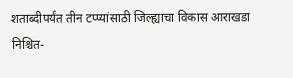शताब्दीपर्यंत तीन टप्प्यांसाठी जिल्ह्याचा विकास आराखडा निश्चित-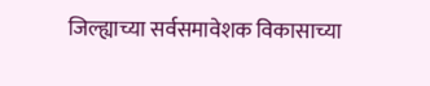जिल्ह्याच्या सर्वसमावेशक विकासाच्या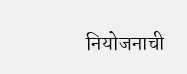नियोजनाची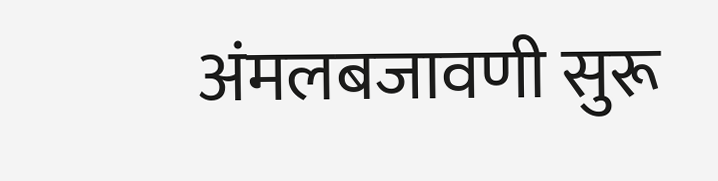अंमलबजावणी सुरू